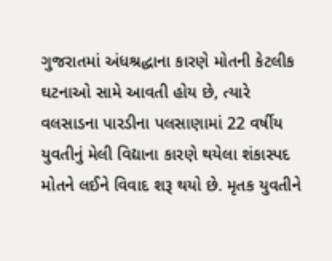ગુજરાતમાં અંધશ્રદ્ધાના કારણે મોતની કેટલીક ઘટનાઓ સામે આવતી હોય છે, ત્યારે વલસાડના પારડીના પલસાણામાં 22 વર્ષીય યુવતીનું મેલી વિદ્યાના કારણે થયેલા શંકાસ્પદ મોતને લઈને વિવાદ શરૂ થયો છે. મૃતક યુવતીને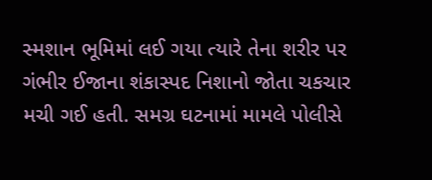સ્મશાન ભૂમિમાં લઈ ગયા ત્યારે તેના શરીર પર ગંભીર ઈજાના શંકાસ્પદ નિશાનો જોતા ચકચાર મચી ગઈ હતી. સમગ્ર ઘટનામાં મામલે પોલીસે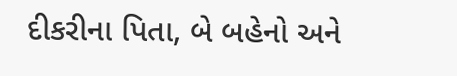દીકરીના પિતા, બે બહેનો અને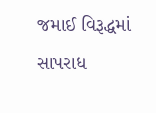જમાઈ વિરૂદ્ધમાં સાપરાધ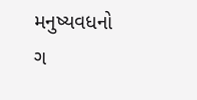મનુષ્યવધનો ગ